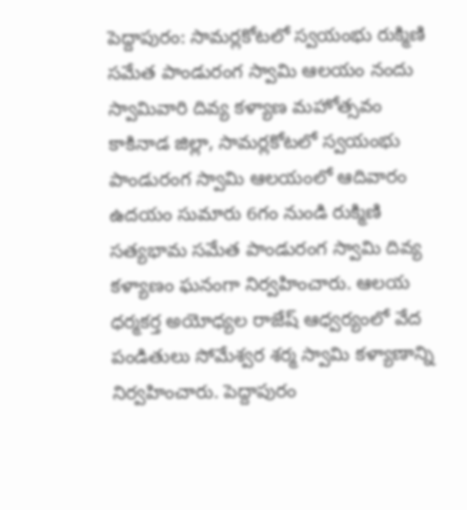పెద్దాపురం: సామర్లకోటలో స్వయంభు రుక్మిణి సమేత పాండురంగ స్వామి ఆలయం నందు స్వామివారి దివ్య కళ్యాణ మహోత్సవం
కాకినాడ జిల్లా, సామర్లకోటలో స్వయంభు పాండురంగ స్వామి ఆలయంలో ఆదివారం ఉదయం సుమారు 6గం నుండి రుక్మిణి సత్యభామ సమేత పాండురంగ స్వామి దివ్య కళ్యాణం ఘనంగా నిర్వహించారు. ఆలయ ధర్మకర్త అయోధ్యల రాజేష్ ఆధ్వర్యంలో వేద పండితులు సోమేశ్వర శర్మ స్వామి కళ్యాణాన్ని నిర్వహించారు. పెద్దాపురం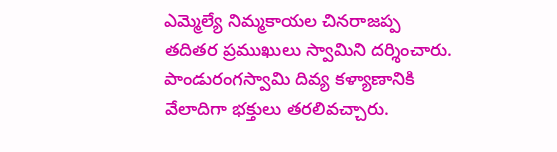ఎమ్మెల్యే నిమ్మకాయల చినరాజప్ప తదితర ప్రముఖులు స్వామిని దర్శించారు. పాండురంగస్వామి దివ్య కళ్యాణానికి వేలాదిగా భక్తులు తరలివచ్చారు.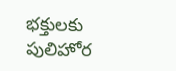భక్తులకు పులిహోర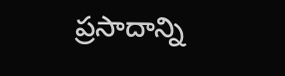ప్రసాదాన్ని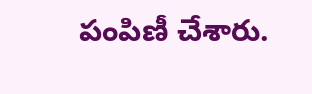పంపిణీ చేశారు.